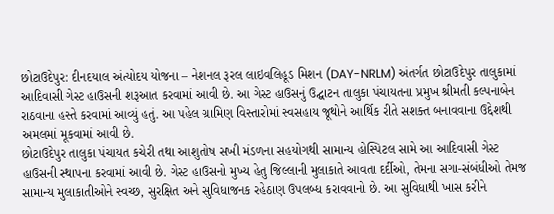છોટાઉદેપુર: દીનદયાલ અંત્યોદય યોજના – નેશનલ રૂરલ લાઇવલિહૂડ મિશન (DAY-NRLM) અંતર્ગત છોટાઉદેપુર તાલુકામાં આદિવાસી ગેસ્ટ હાઉસની શરૂઆત કરવામાં આવી છે. આ ગેસ્ટ હાઉસનું ઉદ્ઘાટન તાલુકા પંચાયતના પ્રમુખ શ્રીમતી કલ્પનાબેન રાઠવાના હસ્તે કરવામાં આવ્યું હતું. આ પહેલ ગ્રામિણ વિસ્તારોમાં સ્વસહાય જૂથોને આર્થિક રીતે સશક્ત બનાવવાના ઉદ્દેશથી અમલમાં મૂકવામાં આવી છે.
છોટાઉદેપુર તાલુકા પંચાયત કચેરી તથા આશુતોષ સખી મંડળના સહયોગથી સામાન્ય હોસ્પિટલ સામે આ આદિવાસી ગેસ્ટ હાઉસની સ્થાપના કરવામાં આવી છે. ગેસ્ટ હાઉસનો મુખ્ય હેતુ જિલ્લાની મુલાકાતે આવતા દર્દીઓ, તેમના સગા-સંબંધીઓ તેમજ સામાન્ય મુલાકાતીઓને સ્વચ્છ, સુરક્ષિત અને સુવિધાજનક રહેઠાણ ઉપલબ્ધ કરાવવાનો છે. આ સુવિધાથી ખાસ કરીને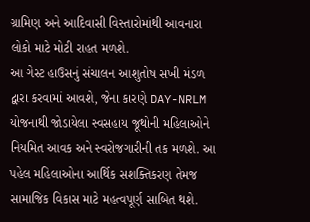ગ્રામિણ અને આદિવાસી વિસ્તારોમાંથી આવનારા લોકો માટે મોટી રાહત મળશે.
આ ગેસ્ટ હાઉસનું સંચાલન આશુતોષ સખી મંડળ દ્વારા કરવામાં આવશે, જેના કારણે DAY-NRLM યોજનાથી જોડાયેલા સ્વસહાય જૂથોની મહિલાઓને નિયમિત આવક અને સ્વરોજગારીની તક મળશે. આ પહેલ મહિલાઓના આર્થિક સશક્તિકરણ તેમજ સામાજિક વિકાસ માટે મહત્વપૂર્ણ સાબિત થશે.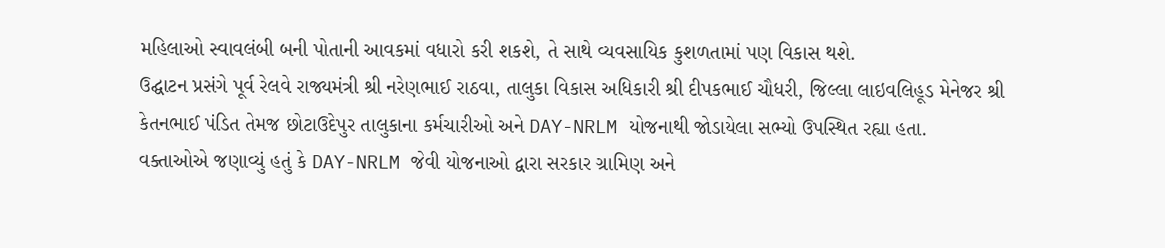મહિલાઓ સ્વાવલંબી બની પોતાની આવકમાં વધારો કરી શકશે, તે સાથે વ્યવસાયિક કુશળતામાં પણ વિકાસ થશે.
ઉદ્ઘાટન પ્રસંગે પૂર્વ રેલવે રાજ્યમંત્રી શ્રી નરેણભાઈ રાઠવા, તાલુકા વિકાસ અધિકારી શ્રી દીપકભાઈ ચૌધરી, જિલ્લા લાઇવલિહૂડ મેનેજર શ્રી કેતનભાઈ પંડિત તેમજ છોટાઉદેપુર તાલુકાના કર્મચારીઓ અને DAY-NRLM યોજનાથી જોડાયેલા સભ્યો ઉપસ્થિત રહ્યા હતા.
વક્તાઓએ જણાવ્યું હતું કે DAY-NRLM જેવી યોજનાઓ દ્વારા સરકાર ગ્રામિણ અને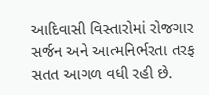આદિવાસી વિસ્તારોમાં રોજગાર સર્જન અને આત્મનિર્ભરતા તરફ સતત આગળ વધી રહી છે.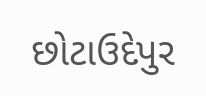છોટાઉદેપુર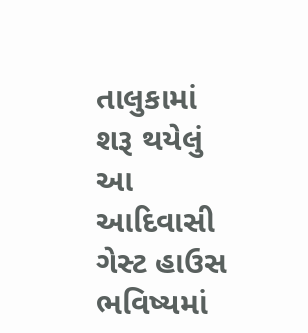તાલુકામાં શરૂ થયેલું આ આદિવાસી ગેસ્ટ હાઉસ ભવિષ્યમાં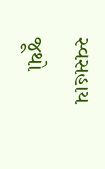સ્વસહાય જૂથો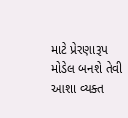માટે પ્રેરણારૂપ મોડેલ બનશે તેવી આશા વ્યક્ત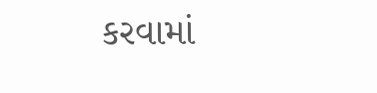કરવામાં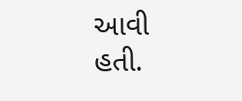આવી હતી.